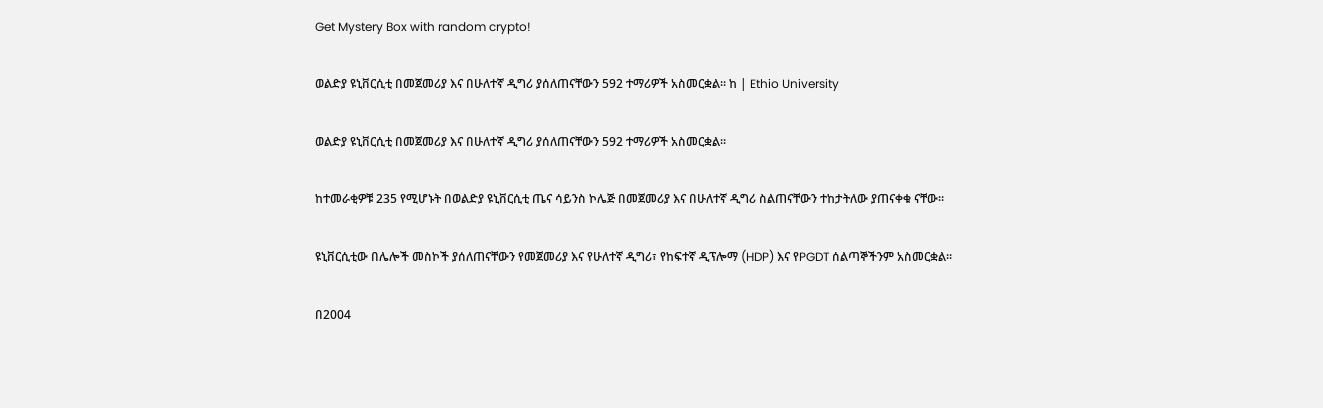Get Mystery Box with random crypto!

ወልድያ ዩኒቨርሲቲ በመጀመሪያ እና በሁለተኛ ዲግሪ ያሰለጠናቸውን 592 ተማሪዎች አስመርቋል። ከ | Ethio University

ወልድያ ዩኒቨርሲቲ በመጀመሪያ እና በሁለተኛ ዲግሪ ያሰለጠናቸውን 592 ተማሪዎች አስመርቋል።

ከተመራቂዎቹ 235 የሚሆኑት በወልድያ ዩኒቨርሲቲ ጤና ሳይንስ ኮሌጅ በመጀመሪያ እና በሁለተኛ ዲግሪ ስልጠናቸውን ተከታትለው ያጠናቀቁ ናቸው።

ዩኒቨርሲቲው በሌሎች መስኮች ያሰለጠናቸውን የመጀመሪያ እና የሁለተኛ ዲግሪ፣ የከፍተኛ ዲፕሎማ (HDP) እና የPGDT ሰልጣኞችንም አስመርቋል።

በ2004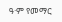ዓ·ም የመማር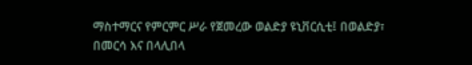ማስተማርና የምርምር ሥራ የጀመረው ወልድያ ዩኒቨርሲቲ፤ በወልድያ፣ በመርሳ እና በላሊበላ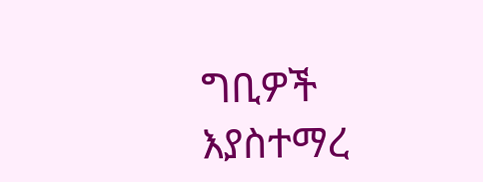ግቢዎች እያስተማረ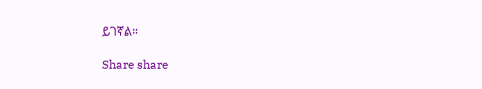ይገኛል።

Share share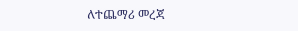ለተጨማሪ መረጃ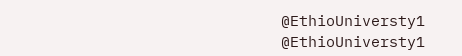@EthioUniversty1 @EthioUniversty1